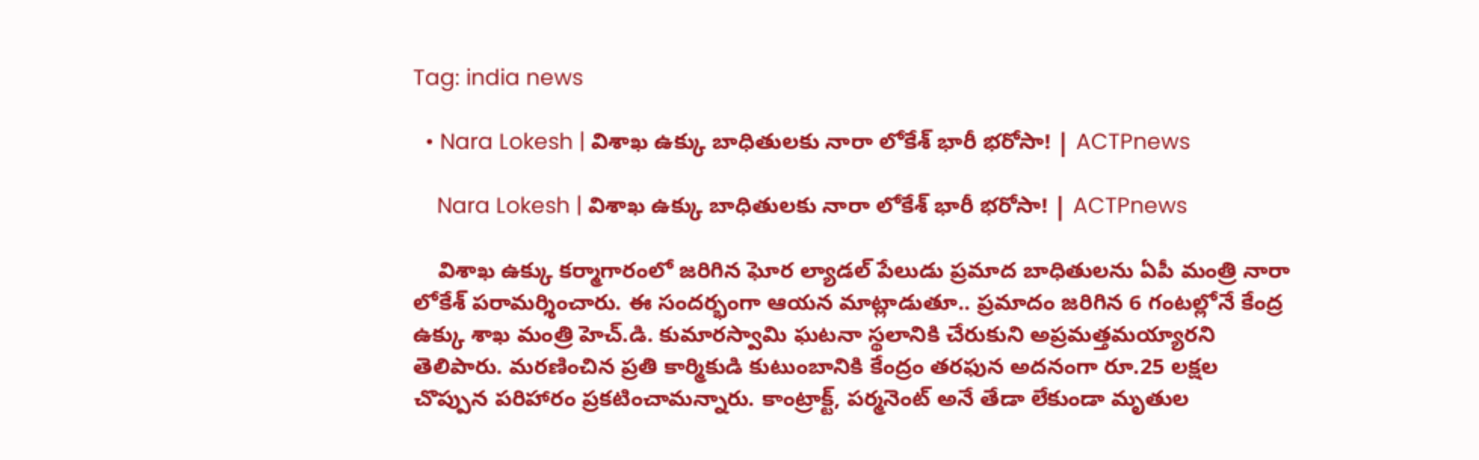Tag: india news

  • Nara Lokesh | విశాఖ ఉక్కు బాధితులకు నారా లోకేశ్ భారీ భరోసా! | ACTPnews

    Nara Lokesh | విశాఖ ఉక్కు బాధితులకు నారా లోకేశ్ భారీ భరోసా! | ACTPnews

    విశాఖ ఉక్కు కర్మాగారంలో జరిగిన ఘోర ల్యాడల్ పేలుడు ప్రమాద బాధితులను ఏపీ మంత్రి నారా లోకేశ్ పరామర్శించారు. ఈ సందర్భంగా ఆయన మాట్లాడుతూ.. ప్రమాదం జరిగిన 6 గంటల్లోనే కేంద్ర ఉక్కు శాఖ మంత్రి హెచ్.డి. కుమారస్వామి ఘటనా స్థలానికి చేరుకుని అప్రమత్తమయ్యారని తెలిపారు. మరణించిన ప్రతి కార్మికుడి కుటుంబానికి కేంద్రం తరఫున అదనంగా రూ.25 లక్షల చొప్పున పరిహారం ప్రకటించామన్నారు. కాంట్రాక్ట్, పర్మనెంట్ అనే తేడా లేకుండా మృతుల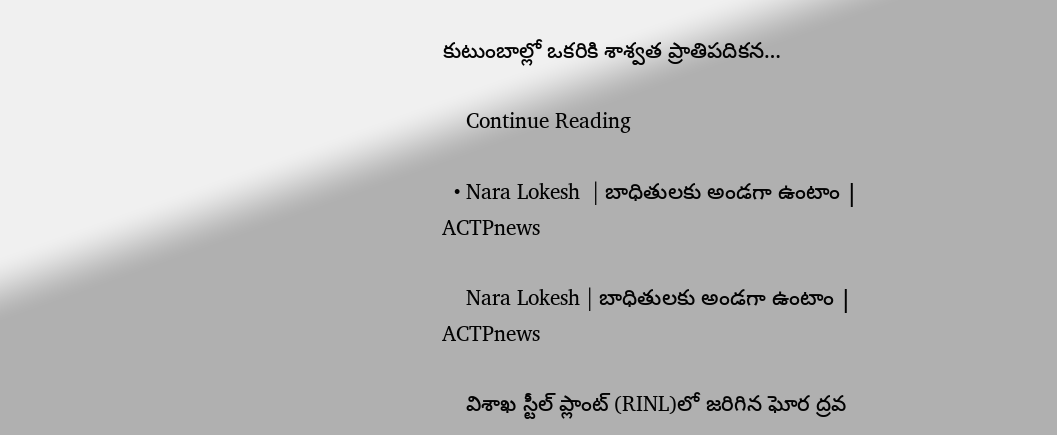కుటుంబాల్లో ఒకరికి శాశ్వత ప్రాతిపదికన…

    Continue Reading

  • Nara Lokesh  | బాధితులకు అండగా ఉంటాం | ACTPnews

    Nara Lokesh | బాధితులకు అండగా ఉంటాం | ACTPnews

    విశాఖ స్టీల్ ప్లాంట్ (RINL)లో జరిగిన ఘోర ద్రవ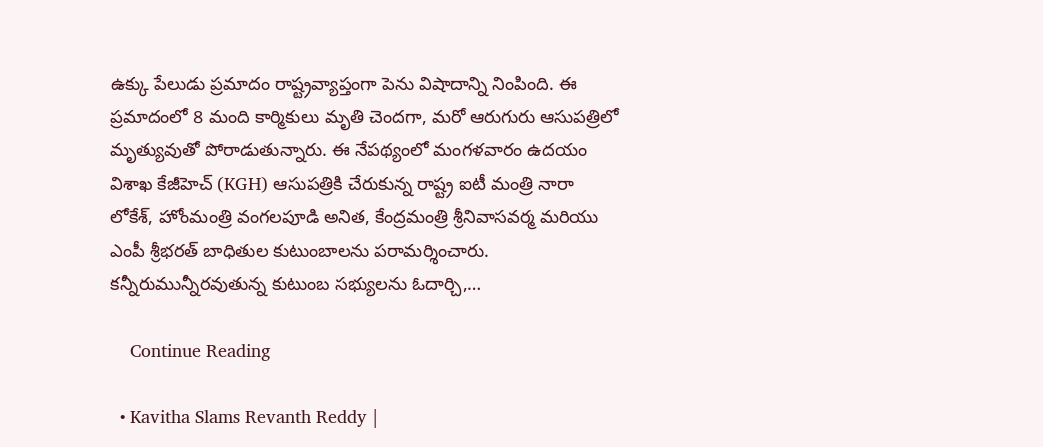ఉక్కు పేలుడు ప్రమాదం రాష్ట్రవ్యాప్తంగా పెను విషాదాన్ని నింపింది. ఈ ప్రమాదంలో 8 మంది కార్మికులు మృతి చెందగా, మరో ఆరుగురు ఆసుపత్రిలో మృత్యువుతో పోరాడుతున్నారు. ఈ నేపథ్యంలో మంగళవారం ఉదయం విశాఖ కేజీహెచ్ (KGH) ఆసుపత్రికి చేరుకున్న రాష్ట్ర ఐటీ మంత్రి నారా లోకేశ్, హోంమంత్రి వంగలపూడి అనిత, కేంద్రమంత్రి శ్రీనివాసవర్మ మరియు ఎంపీ శ్రీభరత్ బాధితుల కుటుంబాలను పరామర్శించారు. కన్నీరుమున్నీరవుతున్న కుటుంబ సభ్యులను ఓదార్చి,…

    Continue Reading

  • Kavitha Slams Revanth Reddy |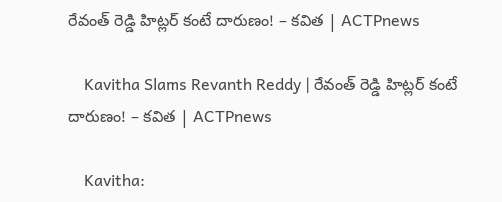రేవంత్ రెడ్డి హిట్లర్ కంటే దారుణం! – కవిత | ACTPnews

    Kavitha Slams Revanth Reddy | రేవంత్ రెడ్డి హిట్లర్ కంటే దారుణం! – కవిత | ACTPnews

    Kavitha: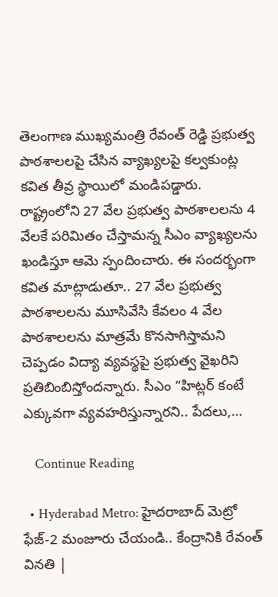తెలంగాణ ముఖ్యమంత్రి రేవంత్ రెడ్డి ప్రభుత్వ పాఠశాలలపై చేసిన వ్యాఖ్యలపై కల్వకుంట్ల కవిత తీవ్ర స్థాయిలో మండిపడ్డారు. రాష్ట్రంలోని 27 వేల ప్రభుత్వ పాఠశాలలను 4 వేలకే పరిమితం చేస్తామన్న సీఎం వ్యాఖ్యలను ఖండిస్తూ ఆమె స్పందించారు. ఈ సందర్భంగా కవిత మాట్లాడుతూ.. 27 వేల ప్రభుత్వ పాఠశాలలను మూసివేసి కేవలం 4 వేల పాఠశాలలను మాత్రమే కొనసాగిస్తామని చెప్పడం విద్యా వ్యవస్థపై ప్రభుత్వ వైఖరిని ప్రతిబింబిస్తోందన్నారు. సీఎం “హిట్లర్ కంటే ఎక్కువగా వ్యవహరిస్తున్నారని.. పేదలు,…

    Continue Reading

  • Hyderabad Metro: హైద‌రాబాద్ మెట్రో ఫేజ్‌-2 మంజూరు చేయండి.. కేంద్రానికి రేవంత్ వినతి |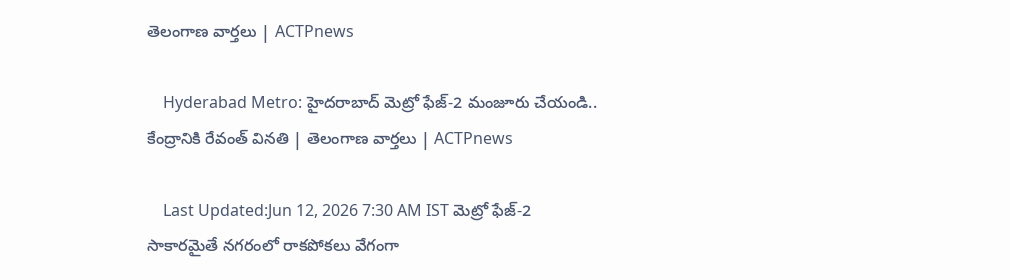తెలంగాణ వార్తలు | ACTPnews

    Hyderabad Metro: హైద‌రాబాద్ మెట్రో ఫేజ్‌-2 మంజూరు చేయండి.. కేంద్రానికి రేవంత్ వినతి | తెలంగాణ వార్తలు | ACTPnews

    Last Updated:Jun 12, 2026 7:30 AM IST మెట్రో ఫేజ్‌-2 సాకార‌మైతే న‌గ‌రంలో రాక‌పోక‌లు వేగంగా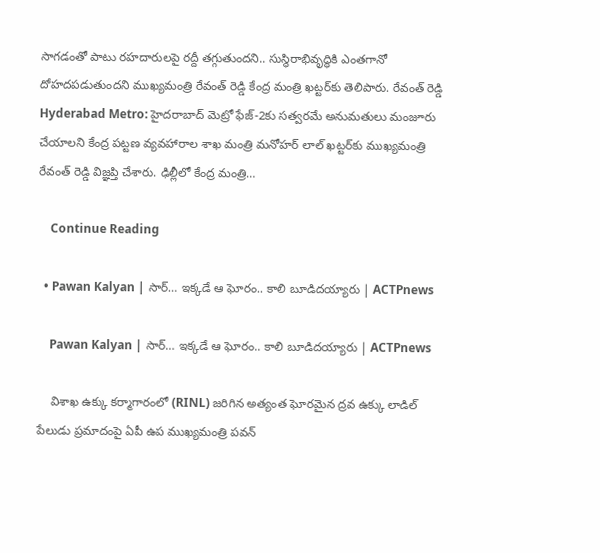సాగ‌డంతో పాటు ర‌హ‌దారుల‌పై ర‌ద్దీ త‌గ్గుతుంద‌ని.. సుస్థిరాభివృద్ధికి ఎంత‌గానో దోహ‌ద‌ప‌డుతుంద‌ని ముఖ్య‌మంత్రి రేవంత్ రెడ్డి కేంద్ర మంత్రి ఖ‌ట్ట‌ర్‌కు తెలిపారు. రేవంత్ రెడ్డి Hyderabad Metro: హైద‌రాబాద్ మెట్రో ఫేజ్‌-2కు స‌త్వ‌ర‌మే అనుమ‌తులు మంజూరు చేయాల‌ని కేంద్ర ప‌ట్ట‌ణ వ్య‌వ‌హారాల శాఖ మంత్రి మ‌నోహ‌ర్ లాల్ ఖ‌ట్ట‌ర్‌కు ముఖ్య‌మంత్రి రేవంత్ రెడ్డి విజ్ఞ‌ప్తి చేశారు. ఢిల్లీలో కేంద్ర మంత్రి…

    Continue Reading

  • Pawan Kalyan | సార్… ఇక్కడే ఆ ఘోరం.. కాలి బూడిదయ్యారు | ACTPnews

    Pawan Kalyan | సార్… ఇక్కడే ఆ ఘోరం.. కాలి బూడిదయ్యారు | ACTPnews

    విశాఖ ఉక్కు కర్మాగారంలో (RINL) జరిగిన అత్యంత ఘోరమైన ద్రవ ఉక్కు లాడిల్ పేలుడు ప్రమాదంపై ఏపీ ఉప ముఖ్యమంత్రి పవన్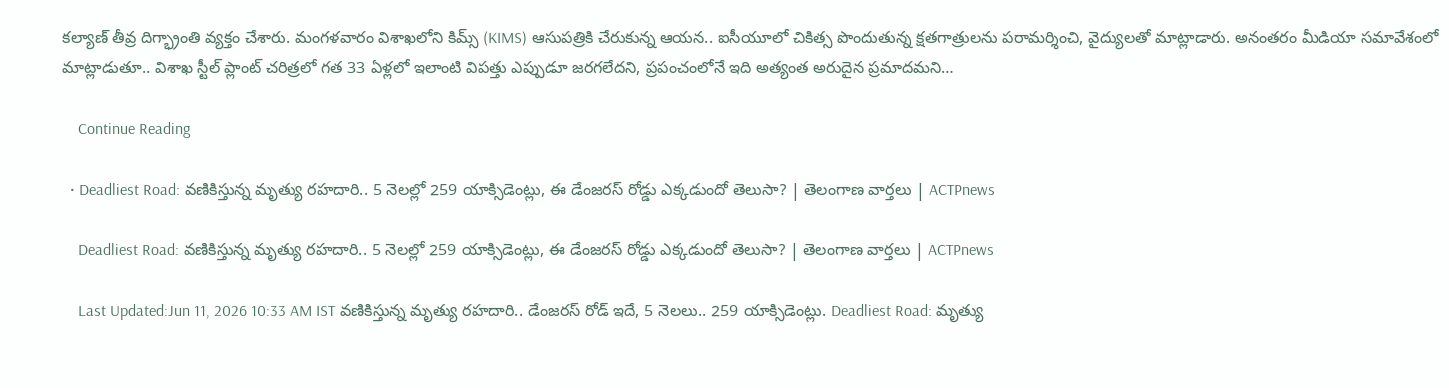కల్యాణ్ తీవ్ర దిగ్భ్రాంతి వ్యక్తం చేశారు. మంగళవారం విశాఖలోని కిమ్స్ (KIMS) ఆసుపత్రికి చేరుకున్న ఆయన.. ఐసీయూలో చికిత్స పొందుతున్న క్షతగాత్రులను పరామర్శించి, వైద్యులతో మాట్లాడారు. అనంతరం మీడియా సమావేశంలో మాట్లాడుతూ.. విశాఖ స్టీల్ ప్లాంట్ చరిత్రలో గత 33 ఏళ్లలో ఇలాంటి విపత్తు ఎప్పుడూ జరగలేదని, ప్రపంచంలోనే ఇది అత్యంత అరుదైన ప్రమాదమని…

    Continue Reading

  • Deadliest Road: వణికిస్తున్న మృత్యు రహదారి.. 5 నెలల్లో 259 యాక్సిడెంట్లు, ఈ డేంజరస్ రోడ్డు ఎక్కడుందో తెలుసా? | తెలంగాణ వార్తలు | ACTPnews

    Deadliest Road: వణికిస్తున్న మృత్యు రహదారి.. 5 నెలల్లో 259 యాక్సిడెంట్లు, ఈ డేంజరస్ రోడ్డు ఎక్కడుందో తెలుసా? | తెలంగాణ వార్తలు | ACTPnews

    Last Updated:Jun 11, 2026 10:33 AM IST వణికిస్తున్న మృత్యు రహదారి.. డేంజరస్ రోడ్ ఇదే, 5 నెలలు.. 259 యాక్సిడెంట్లు. Deadliest Road: మృత్యు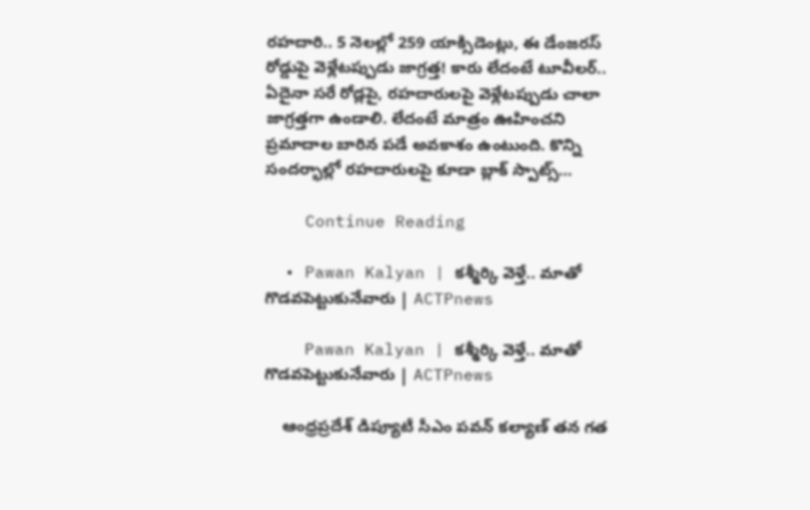రహదారి.. 5 నెలల్లో 259 యాక్సిడెంట్లు, ఈ డేంజరస్ రోడ్డుపై వెళ్లేటప్పుడు జాగ్రత్త! కారు లేదంటే టూవీలర్.. ఏదైనా సరే రోడ్లపై, రహదారులపై వెళ్లేటప్పుడు చాలా జాగ్రత్తగా ఉండాలి. లేదంటే మాత్రం ఊహించని ప్రమాదాల బారిన పడే అవకాశం ఉంటుంది. కొన్ని సందర్భాల్లో రహదారులపై కూడా బ్లాక్ స్పాట్స్…

    Continue Reading

  • Pawan Kalyan | కశ్మీర్కి వెళ్తే.. మాతో గొడవపెట్టుకునేవారు | ACTPnews

    Pawan Kalyan | కశ్మీర్కి వెళ్తే.. మాతో గొడవపెట్టుకునేవారు | ACTPnews

    ఆంధ్రప్రదేశ్ డిప్యూటీ సీఎం పవన్ కల్యాణ్ తన గత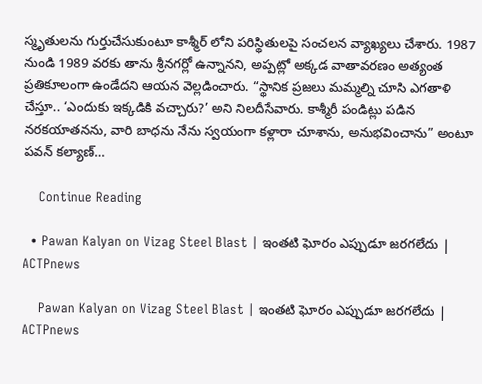స్మృతులను గుర్తుచేసుకుంటూ కాశ్మీర్ లోని పరిస్థితులపై సంచలన వ్యాఖ్యలు చేశారు. 1987 నుండి 1989 వరకు తాను శ్రీనగర్లో ఉన్నానని, అప్పట్లో అక్కడ వాతావరణం అత్యంత ప్రతికూలంగా ఉండేదని ఆయన వెల్లడించారు. “స్థానిక ప్రజలు మమ్మల్ని చూసి ఎగతాళి చేస్తూ.. ‘ఎందుకు ఇక్కడికి వచ్చారు?’ అని నిలదీసేవారు. కాశ్మీరీ పండిట్లు పడిన నరకయాతనను, వారి బాధను నేను స్వయంగా కళ్లారా చూశాను, అనుభవించాను” అంటూ పవన్ కల్యాణ్…

    Continue Reading

  • Pawan Kalyan on Vizag Steel Blast | ఇంతటి ఘోరం ఎప్పుడూ జరగలేదు | ACTPnews

    Pawan Kalyan on Vizag Steel Blast | ఇంతటి ఘోరం ఎప్పుడూ జరగలేదు | ACTPnews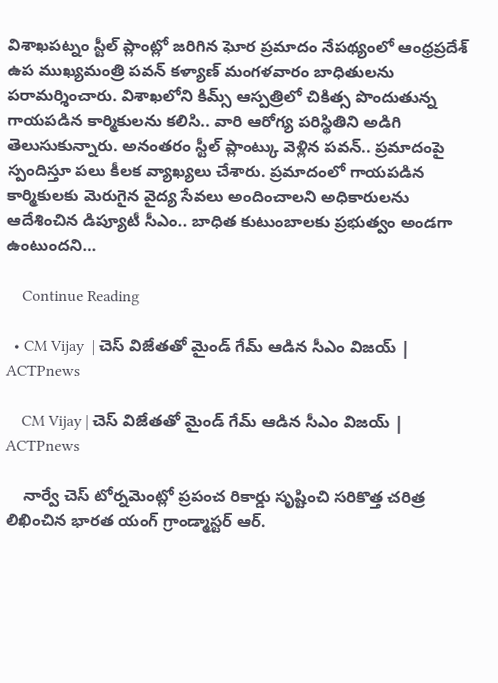విశాఖపట్నం స్టీల్ ప్లాంట్లో జరిగిన ఘోర ప్రమాదం నేపథ్యంలో ఆంధ్రప్రదేశ్ ఉప ముఖ్యమంత్రి పవన్ కళ్యాణ్ మంగళవారం బాధితులను పరామర్శించారు. విశాఖలోని కిమ్స్ ఆస్పత్రిలో చికిత్స పొందుతున్న గాయపడిన కార్మికులను కలిసి.. వారి ఆరోగ్య పరిస్థితిని అడిగి తెలుసుకున్నారు. అనంతరం స్టీల్ ప్లాంట్కు వెళ్లిన పవన్.. ప్రమాదంపై స్పందిస్తూ పలు కీలక వ్యాఖ్యలు చేశారు. ప్రమాదంలో గాయపడిన కార్మికులకు మెరుగైన వైద్య సేవలు అందించాలని అధికారులను ఆదేశించిన డిప్యూటీ సీఎం.. బాధిత కుటుంబాలకు ప్రభుత్వం అండగా ఉంటుందని…

    Continue Reading

  • CM Vijay  | చెస్ విజేతతో మైండ్ గేమ్ ఆడిన సీఎం విజయ్ | ACTPnews

    CM Vijay | చెస్ విజేతతో మైండ్ గేమ్ ఆడిన సీఎం విజయ్ | ACTPnews

    నార్వే చెస్ టోర్నమెంట్లో ప్రపంచ రికార్డు సృష్టించి సరికొత్త చరిత్ర లిఖించిన భారత యంగ్ గ్రాండ్మాస్టర్ ఆర్.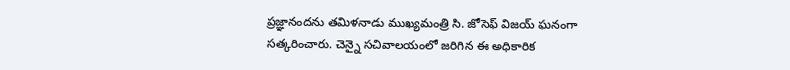ప్రజ్ఞానందను తమిళనాడు ముఖ్యమంత్రి సి. జోసెఫ్ విజయ్ ఘనంగా సత్కరించారు. చెన్నై సచివాలయంలో జరిగిన ఈ అధికారిక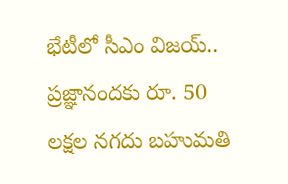భేటీలో సీఎం విజయ్.. ప్రజ్ఞానందకు రూ. 50 లక్షల నగదు బహుమతి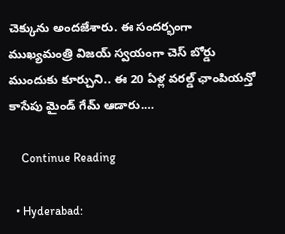చెక్కును అందజేశారు. ఈ సందర్భంగా ముఖ్యమంత్రి విజయ్ స్వయంగా చెస్ బోర్డు ముందుకు కూర్చుని.. ఈ 20 ఏళ్ల వరల్డ్ ఛాంపియన్తో కాసేపు మైండ్ గేమ్ ఆడారు.…

    Continue Reading

  • Hyderabad: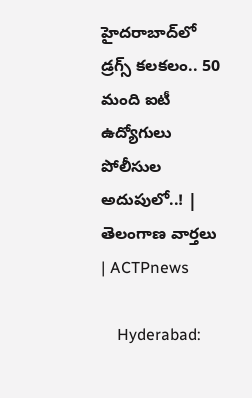హైదరాబాద్‌లో డ్రగ్స్ కలకలం.. 50 మంది ఐటీ ఉద్యోగులు పోలీసుల అదుపులో..! | తెలంగాణ వార్తలు | ACTPnews

    Hyderabad: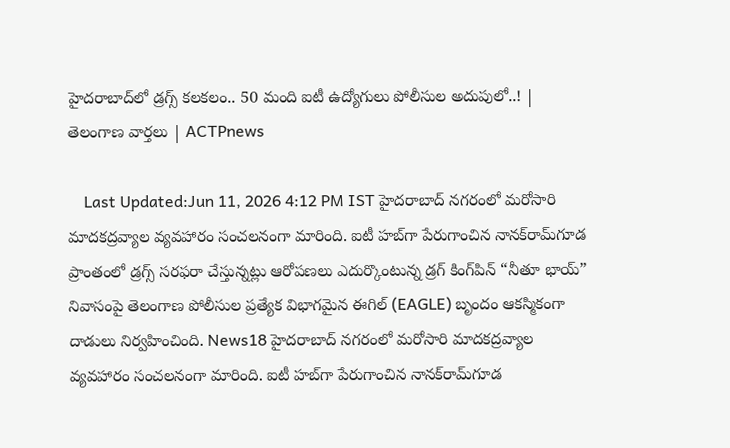హైదరాబాద్‌లో డ్రగ్స్ కలకలం.. 50 మంది ఐటీ ఉద్యోగులు పోలీసుల అదుపులో..! | తెలంగాణ వార్తలు | ACTPnews

    Last Updated:Jun 11, 2026 4:12 PM IST హైదరాబాద్ నగరంలో మరోసారి మాదకద్రవ్యాల వ్యవహారం సంచలనంగా మారింది. ఐటీ హబ్‌గా పేరుగాంచిన నానక్‌రామ్‌గూడ ప్రాంతంలో డ్రగ్స్ సరఫరా చేస్తున్నట్లు ఆరోపణలు ఎదుర్కొంటున్న డ్రగ్ కింగ్‌పిన్ “నీతూ భాయ్” నివాసంపై తెలంగాణ పోలీసుల ప్రత్యేక విభాగమైన ఈగిల్ (EAGLE) బృందం ఆకస్మికంగా దాడులు నిర్వహించింది. News18 హైదరాబాద్ నగరంలో మరోసారి మాదకద్రవ్యాల వ్యవహారం సంచలనంగా మారింది. ఐటీ హబ్‌గా పేరుగాంచిన నానక్‌రామ్‌గూడ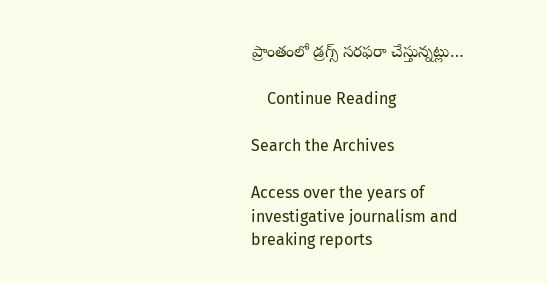ప్రాంతంలో డ్రగ్స్ సరఫరా చేస్తున్నట్లు…

    Continue Reading

Search the Archives

Access over the years of investigative journalism and breaking reports